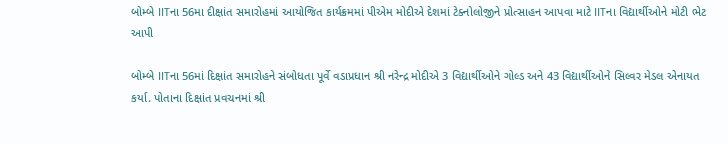બોમ્બે IITના 56મા દીક્ષાંત સમારોહમાં આયોજિત કાર્યક્રમમાં પીએમ મોદીએ દેશમાં ટેક્નોલોજીને પ્રોત્સાહન આપવા માટે IITના વિદ્યાર્થીઓને મોટી ભેટ આપી

બોમ્બે IITના 56માં દિક્ષાંત સમારોહને સંબોધતા પૂર્વે વડાપ્રધાન શ્રી નરેન્દ્ર મોદીએ 3 વિદ્યાર્થીઓને ગોલ્ડ અને 43 વિદ્યાર્થીઓને સિલ્વર મેડલ એનાયત કર્યા. પોતાના દિક્ષાંત પ્રવચનમાં શ્રી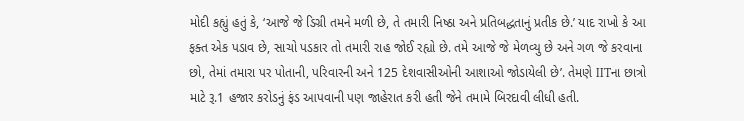મોદી કહ્યું હતું કે, ‘આજે જે ડિગ્રી તમને મળી છે, તે તમારી નિષ્ઠા અને પ્રતિબદ્ધતાનું પ્રતીક છે.’ યાદ રાખો કે આ ફક્ત એક પડાવ છે, સાચો પડકાર તો તમારી રાહ જોઈ રહ્યો છે. તમે આજે જે મેળવ્યુ છે અને ગળ જે કરવાના છો, તેમાં તમારા પર પોતાની, પરિવારની અને 125 દેશવાસીઓની આશાઓ જોડાયેલી છે’. તેમણે IITના છાત્રો માટે રૂ.1 હજાર કરોડનું ફંડ આપવાની પણ જાહેરાત કરી હતી જેને તમામે બિરદાવી લીધી હતી.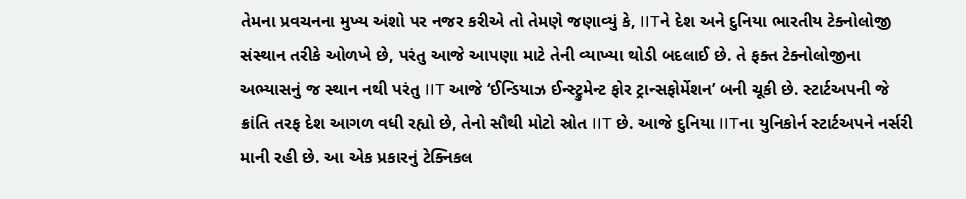તેમના પ્રવચનના મુખ્ય અંશો પર નજર કરીએ તો તેમણે જણાવ્યું કે, IITને દેશ અને દુનિયા ભારતીય ટેક્નોલોજી સંસ્થાન તરીકે ઓળખે છે, પરંતુ આજે આપણા માટે તેની વ્યાખ્યા થોડી બદલાઈ છે. તે ફક્ત ટેક્નોલોજીના અભ્યાસનું જ સ્થાન નથી પરંતુ IIT આજે ‘ઈન્ડિયાઝ ઈન્સ્ટ્રુમેન્ટ ફોર ટ્રાન્સફોર્મેશન’ બની ચૂકી છે. સ્ટાર્ટઅપની જે ક્રાંતિ તરફ દેશ આગળ વધી રહ્યો છે, તેનો સૌથી મોટો સ્રોત IIT છે. આજે દુનિયા IITના યુનિકોર્ન સ્ટાર્ટઅપને નર્સરી માની રહી છે. આ એક પ્રકારનું ટેક્નિકલ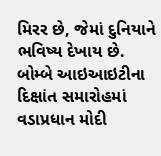મિરર છે, જેમાં દુનિયાને ભવિષ્ય દેખાય છે.
બોમ્બે આઇઆઇટીના દિક્ષાંત સમારોહમાં વડાપ્રધાન મોદી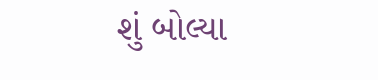શું બોલ્યા